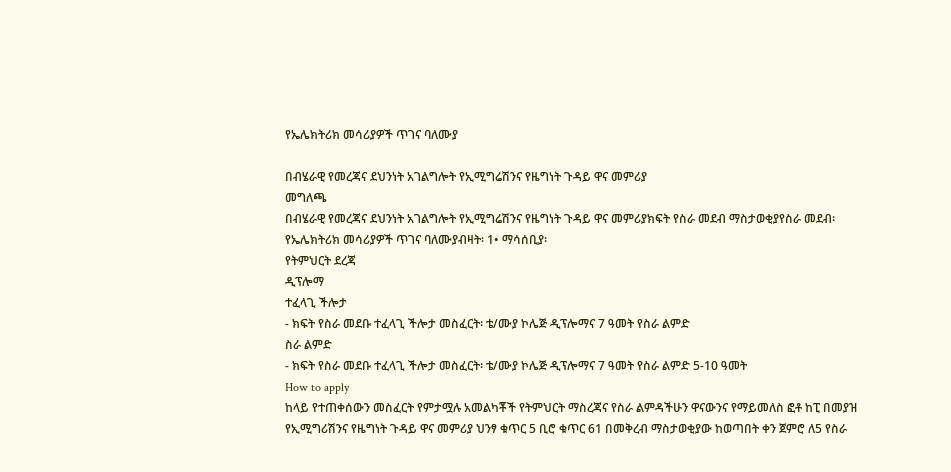የኤሌክትሪክ መሳሪያዎች ጥገና ባለሙያ

በብሄራዊ የመረጃና ደህንነት አገልግሎት የኢሚግሬሽንና የዜግነት ጉዳይ ዋና መምሪያ
መግለጫ
በብሄራዊ የመረጃና ደህንነት አገልግሎት የኢሚግሬሽንና የዜግነት ጉዳይ ዋና መምሪያክፍት የስራ መደብ ማስታወቂያየስራ መደብ፡ የኤሌክትሪክ መሳሪያዎች ጥገና ባለሙያብዛት፡ 1• ማሳሰቢያ፡
የትምህርት ደረጃ
ዲፕሎማ
ተፈላጊ ችሎታ
- ክፍት የስራ መደቡ ተፈላጊ ችሎታ መስፈርት፡ ቴ/ሙያ ኮሌጅ ዲፕሎማና 7 ዓመት የስራ ልምድ
ስራ ልምድ
- ክፍት የስራ መደቡ ተፈላጊ ችሎታ መስፈርት፡ ቴ/ሙያ ኮሌጅ ዲፕሎማና 7 ዓመት የስራ ልምድ 5-10 ዓመት
How to apply
ከላይ የተጠቀሰውን መስፈርት የምታሟሉ አመልካቾች የትምህርት ማስረጃና የስራ ልምዳችሁን ዋናውንና የማይመለስ ፎቶ ከፒ በመያዝ የኢሚግሪሽንና የዜግነት ጉዳይ ዋና መምሪያ ህንፃ ቁጥር 5 ቢሮ ቁጥር 61 በመቅረብ ማስታወቂያው ከወጣበት ቀን ጀምሮ ለ5 የስራ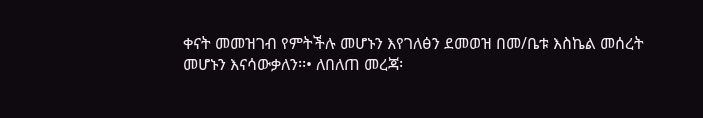ቀናት መመዝገብ የምትችሉ መሆኑን እየገለፅን ደመወዝ በመ/ቤቱ እስኬል መሰረት መሆኑን እናሳውቃለን፡፡• ለበለጠ መረጃ፡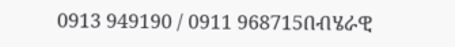0913 949190 / 0911 968715በብሄራዊ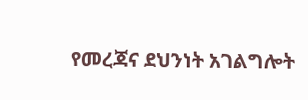የመረጃና ደህንነት አገልግሎት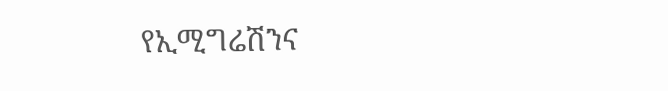የኢሚግሬሽንና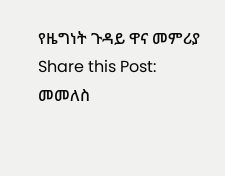የዜግነት ጉዳይ ዋና መምሪያ
Share this Post:
መመለስ